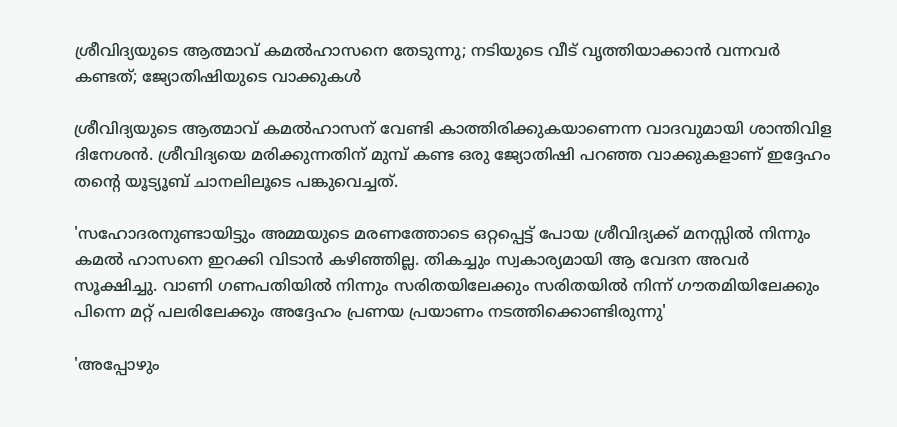ശ്രീവിദ്യയുടെ ആത്മാവ് കമൽഹാസനെ തേടുന്നു; നടിയുടെ വീട് വൃത്തിയാക്കാൻ വന്നവർ കണ്ടത്; ജ്യോതിഷിയുടെ വാക്കുകൾ

ശ്രീവിദ്യയുടെ ആത്മാവ് കമൽഹാസന് വേണ്ടി കാത്തിരിക്കുകയാണെന്ന വാദവുമായി ശാന്തിവിള ദിനേശൻ. ശ്രീവിദ്യയെ മരിക്കുന്നതിന് മുമ്പ് കണ്ട ഒരു ജ്യോതിഷി പറഞ്ഞ വാക്കുകളാണ് ഇദ്ദേഹം തന്റെ യൂട്യൂബ് ചാനലിലൂടെ പങ്കുവെച്ചത്.

'സഹോദരനുണ്ടായിട്ടും അമ്മയുടെ മരണത്തോടെ ഒറ്റപ്പെട്ട് പോയ ശ്രീവിദ്യക്ക് മനസ്സിൽ നിന്നും കമൽ ഹാസനെ ഇറക്കി വിടാൻ കഴിഞ്ഞില്ല. തികച്ചും സ്വകാര്യമായി ആ വേദന അവർ സൂക്ഷിച്ചു. വാണി ഗണപതിയിൽ നിന്നും സരിതയിലേക്കും സരിതയിൽ നിന്ന് ഗൗതമിയിലേക്കും പിന്നെ മറ്റ് പലരിലേക്കും അദ്ദേഹം പ്രണയ പ്രയാണം നടത്തിക്കൊണ്ടിരുന്നു'

'അപ്പോഴും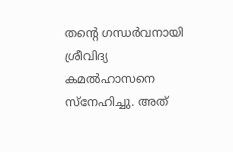തന്റെ ഗന്ധർവനായി ശ്രീവിദ്യ കമൽഹാസനെ സ്നേഹിച്ചു. അത്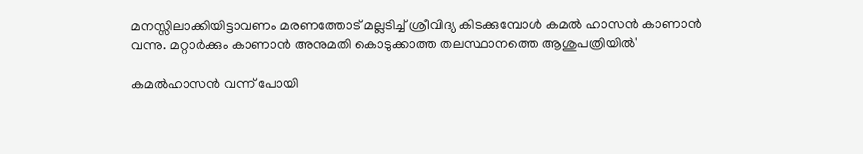മനസ്സിലാക്കിയിട്ടാവണം മരണത്തോട് മല്ലടിച്ച് ശ്രീവിദ്യ കിടക്കുമ്പോൾ കമൽ ഹാസൻ കാണാൻ വന്നു. മറ്റാർക്കും കാണാൻ അനുമതി കൊടുക്കാത്ത തലസ്ഥാനത്തെ ആശുപത്രിയിൽ'

കമൽഹാസൻ വന്ന് പോയി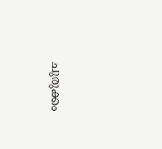ചുരുക്കം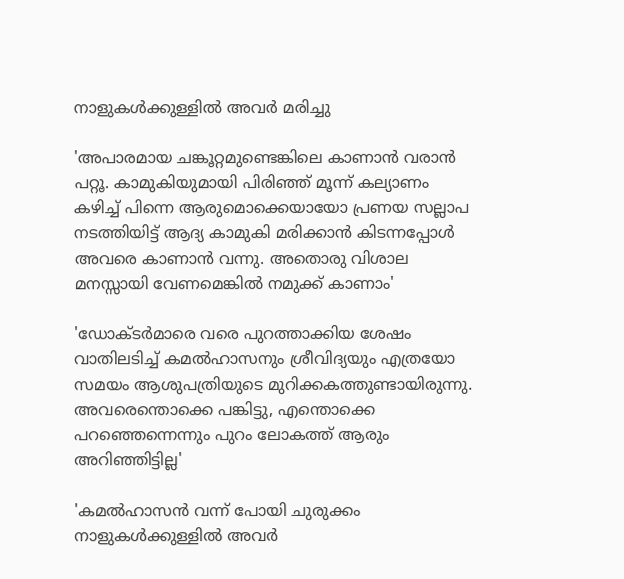നാളുകൾക്കുള്ളിൽ അവർ മരിച്ചു

'അപാരമായ ചങ്കൂറ്റമുണ്ടെങ്കിലെ കാണാൻ വരാൻ പറ്റൂ. കാമുകിയുമായി പിരിഞ്ഞ് മൂന്ന് കല്യാണം കഴിച്ച് പിന്നെ ആരുമൊക്കെയായോ പ്രണയ സല്ലാപ നടത്തിയിട്ട് ആദ്യ കാമുകി മരിക്കാൻ കിടന്നപ്പോൾ അവരെ കാണാൻ വന്നു. അതൊരു വിശാല മനസ്സായി വേണമെങ്കിൽ നമുക്ക് കാണാം'

'ഡോക്ടർമാരെ വരെ പുറത്താക്കിയ ശേഷം വാതിലടിച്ച് കമൽഹാസനും ശ്രീവിദ്യയും എത്രയോ സമയം ആശുപത്രിയുടെ മുറിക്കകത്തുണ്ടായിരുന്നു. അവരെന്തൊക്കെ പങ്കിട്ടു, എന്തൊക്കെ പറഞ്ഞെന്നെന്നും പുറം ലോകത്ത് ആരും അറിഞ്ഞിട്ടില്ല'

'കമൽഹാസൻ വന്ന് പോയി ചുരുക്കം നാളുകൾക്കുള്ളിൽ അവർ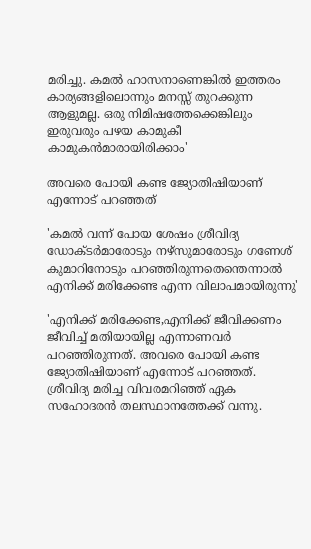മരിച്ചു. കമൽ ഹാസനാണെങ്കിൽ ഇത്തരം കാര്യങ്ങളിലൊന്നും മനസ്സ് തുറക്കുന്ന ആളുമല്ല. ഒരു നിമിഷത്തേക്കെങ്കിലും ഇരുവരും പഴയ കാമുകീ കാമുകൻ‌മാരായിരിക്കാം'

അവരെ പോയി കണ്ട ജ്യോതിഷിയാണ് എന്നോട് പറഞ്ഞത്

'കമൽ വന്ന് പോയ ശേഷം ശ്രീവിദ്യ ഡോക്ടർമാരോടും നഴ്സുമാരോടും ഗണേശ് കുമാറിനോടും പറഞ്ഞിരുന്നതെന്തെന്നാൽ എനിക്ക് മരിക്കേണ്ട എന്ന വിലാപമായിരുന്നു'

'എനിക്ക് മരിക്കേണ്ട,എനിക്ക് ജീവിക്കണം ജീവിച്ച് മതിയായില്ല എന്നാണവർ പറഞ്ഞിരുന്നത്. അവരെ പോയി കണ്ട ജ്യോതിഷിയാണ് എന്നോട് പറഞ്ഞത്. ശ്രീവിദ്യ മരിച്ച വിവരമറിഞ്ഞ് ഏക സഹോദരൻ തലസ്ഥാനത്തേക്ക് വന്നു.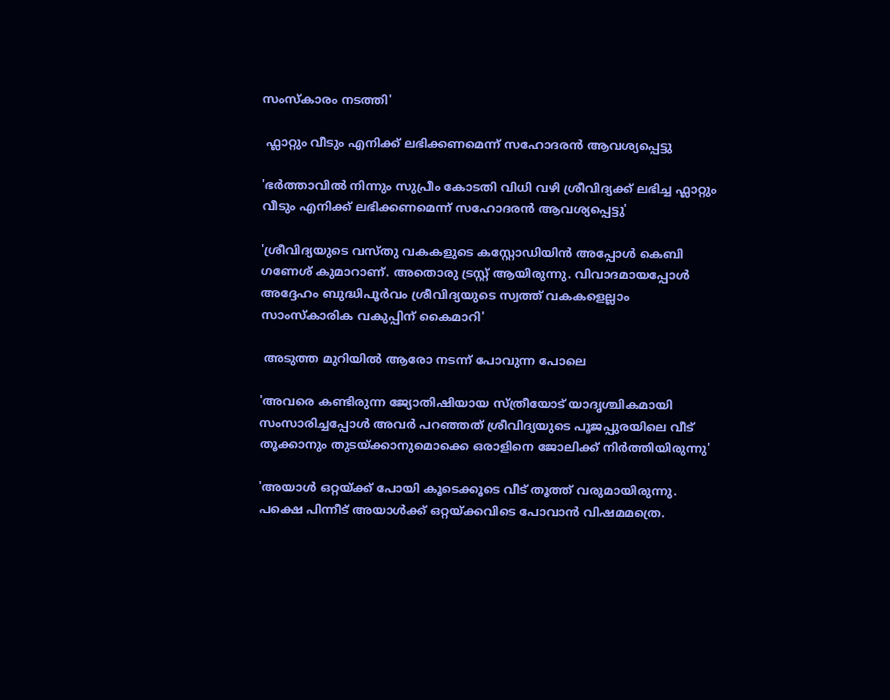സംസ്കാരം നടത്തി'

 ഫ്ലാറ്റും വീടും എനിക്ക് ലഭിക്കണമെന്ന് സഹോദരൻ ആവശ്യപ്പെട്ടു

'ഭർത്താവിൽ നിന്നും സുപ്രീം കോടതി വിധി വഴി ശ്രീവിദ്യക്ക് ലഭിച്ച ഫ്ലാറ്റും വീടും എനിക്ക് ലഭിക്കണമെന്ന് സഹോദരൻ ആവശ്യപ്പെട്ടു'

'ശ്രീവിദ്യയുടെ വസ്തു വകകളുടെ കസ്റ്റോഡിയിൻ അപ്പോൾ കെബി ഗണേശ് കുമാറാണ്. അതൊരു ട്രസ്റ്റ് ആയിരുന്നു. വിവാദമായപ്പോൾ അദ്ദേഹം ബുദ്ധിപൂർവം ശ്രീവിദ്യയുടെ സ്വത്ത് വകകളെല്ലാം സാംസ്കാരിക വകുപ്പിന് കൈമാറി'

 അടുത്ത മുറിയിൽ ആരോ നടന്ന് പോവുന്ന പോലെ

'അവരെ കണ്ടിരുന്ന ജ്യോതിഷിയായ സ്ത്രീയോട് യാദൃശ്ചികമായി സംസാരിച്ചപ്പോൾ അവർ പറഞ്ഞത് ശ്രീവിദ്യയുടെ പൂജപ്പുരയിലെ വീട് തൂക്കാനും തുടയ്ക്കാനുമൊക്കെ ഒരാളിനെ ജോലിക്ക് നിർത്തിയിരുന്നു'

'അയാൾ ഒറ്റയ്ക്ക് പോയി കൂടെക്കൂടെ വീട് തൂത്ത് വരുമായിരുന്നു. പക്ഷെ പിന്നീട് അയാൾക്ക് ഒറ്റയ്ക്കവിടെ പോവാൻ വിഷമമത്രെ.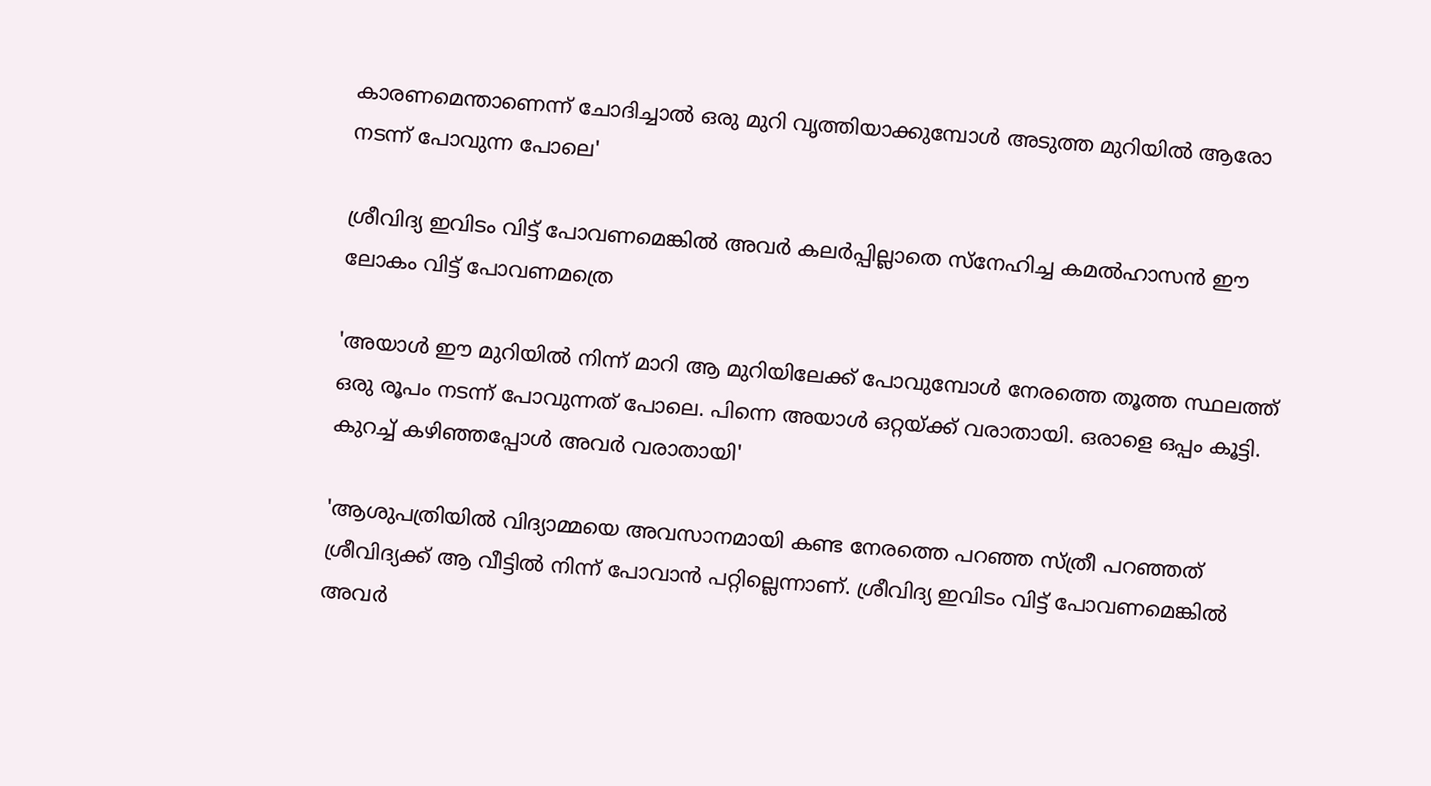കാരണമെന്താണെന്ന് ചോദിച്ചാൽ ഒരു മുറി വൃത്തിയാക്കുമ്പോൾ അടുത്ത മുറിയിൽ ആരോ നടന്ന് പോവുന്ന പോലെ'

ശ്രീവിദ്യ ഇവിടം വിട്ട് പോവണമെങ്കിൽ അവർ കലർപ്പില്ലാതെ സ്നേഹിച്ച കമൽഹാസൻ ഈ ലോകം വിട്ട് പോവണമത്രെ

'അയാൾ ഈ മുറിയിൽ നിന്ന് മാറി ആ മുറിയിലേക്ക് പോവുമ്പോൾ നേരത്തെ തൂത്ത സ്ഥലത്ത് ഒരു രൂപം നടന്ന് പോവുന്നത് പോലെ. പിന്നെ അയാൾ ഒറ്റയ്ക്ക് വരാതായി. ഒരാളെ ഒപ്പം കൂട്ടി. കുറച്ച് കഴിഞ്ഞപ്പോൾ അവർ വരാതായി'

'ആശുപത്രിയിൽ വിദ്യാമ്മയെ അവസാനമായി കണ്ട നേരത്തെ പറഞ്ഞ സ്ത്രീ പറഞ്ഞത് ശ്രീവിദ്യക്ക് ആ വീട്ടിൽ നിന്ന് പോവാൻ പറ്റില്ലെന്നാണ്. ശ്രീവിദ്യ ഇവിടം വിട്ട് പോവണമെങ്കിൽ അവർ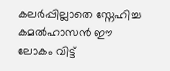കലർപ്പില്ലാതെ സ്നേഹിച്ച കമൽഹാസൻ ഈ ലോകം വിട്ട്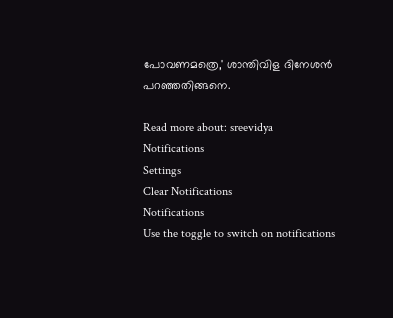പോവണമത്രെ,' ശാന്തിവിള ദിനേശൻ പറഞ്ഞതിങ്ങനെ.

Read more about: sreevidya
Notifications
Settings
Clear Notifications
Notifications
Use the toggle to switch on notifications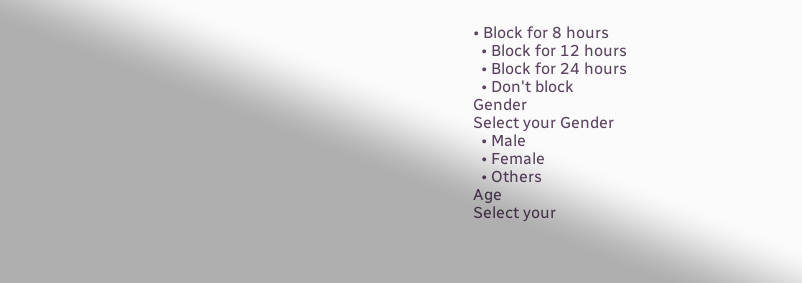• Block for 8 hours
  • Block for 12 hours
  • Block for 24 hours
  • Don't block
Gender
Select your Gender
  • Male
  • Female
  • Others
Age
Select your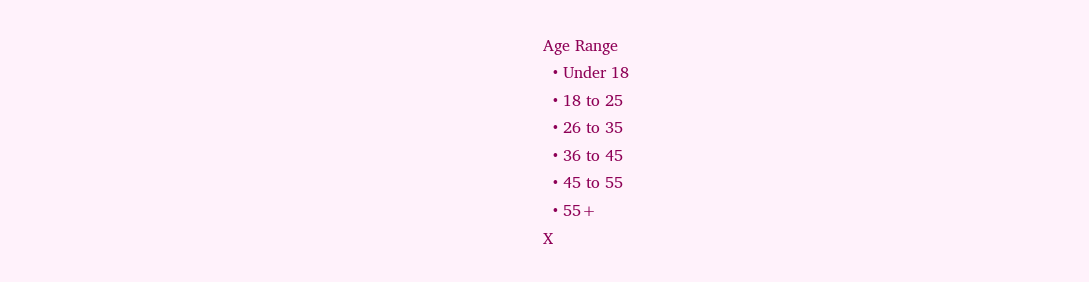Age Range
  • Under 18
  • 18 to 25
  • 26 to 35
  • 36 to 45
  • 45 to 55
  • 55+
X